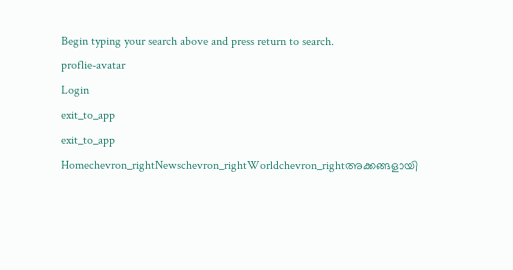Begin typing your search above and press return to search.
proflie-avatar
Login
exit_to_app
exit_to_app
Homechevron_rightNewschevron_rightWorldchevron_rightഅക്കങ്ങളായി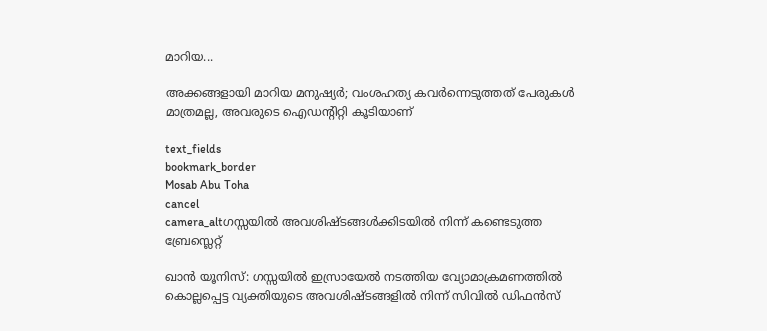മാറിയ...

അക്കങ്ങളായി മാറിയ മനുഷ്യർ; വംശഹത്യ കവർന്നെടുത്തത് പേരുകൾ മാത്രമല്ല, അവരുടെ ഐഡന്റിറ്റി കൂടിയാണ്

text_fields
bookmark_border
Mosab Abu Toha
cancel
camera_altഗസ്സയിൽ അവശിഷ്ടങ്ങൾക്കിടയിൽ നിന്ന് കണ്ടെടുത്ത ബ്രേസ്ലെറ്റ്

ഖാൻ യൂനിസ്: ഗസ്സയിൽ ഇസ്രായേൽ നടത്തിയ വ്യോമാക്രമണത്തിൽ കൊല്ലപ്പെട്ട വ്യക്തിയുടെ അവശിഷ്ടങ്ങളിൽ നിന്ന് സിവിൽ ഡിഫൻസ്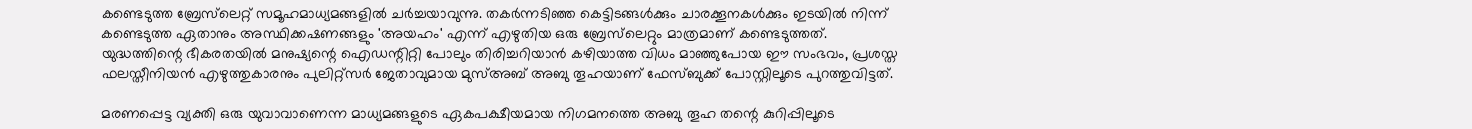കണ്ടെടുത്ത ബ്രേസ്‌ലെറ്റ് സമൂഹമാധ്യമങ്ങളിൽ ചർച്ചയാവുന്നു. തകർന്നടിഞ്ഞ കെട്ടിടങ്ങൾക്കും ചാരക്കൂനകൾക്കും ഇടയിൽ നിന്ന് കണ്ടെടുത്ത ഏതാനും അസ്ഥിക്കഷണങ്ങളും 'അയഹം' എന്ന് എഴുതിയ ഒരു ബ്രേസ്‌ലെറ്റും മാത്രമാണ് കണ്ടെടുത്തത്. യുദ്ധത്തിന്റെ ഭീകരതയിൽ മനുഷ്യന്റെ ഐഡന്റിറ്റി പോലും തിരിച്ചറിയാൻ കഴിയാത്ത വിധം മാഞ്ഞുപോയ ഈ സംഭവം, പ്രശസ്ത ഫലസ്തീനിയൻ എഴുത്തുകാരനും പുലിറ്റ്‌സർ ജേതാവുമായ മുസ്അബ് അബു തൂഹയാണ് ഫേസ്ബുക്ക് പോസ്റ്റിലൂടെ പുറത്തുവിട്ടത്.

മരണപ്പെട്ട വ്യക്തി ഒരു യുവാവാണെന്ന മാധ്യമങ്ങളുടെ ഏകപക്ഷീയമായ നിഗമനത്തെ അബു തൂഹ തന്റെ കുറിപ്പിലൂടെ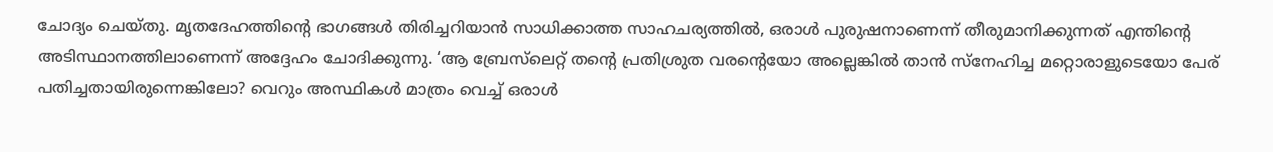ചോദ്യം ചെയ്തു. മൃതദേഹത്തിന്റെ ഭാഗങ്ങൾ തിരിച്ചറിയാൻ സാധിക്കാത്ത സാഹചര്യത്തിൽ, ഒരാൾ പുരുഷനാണെന്ന് തീരുമാനിക്കുന്നത് എന്തിന്റെ അടിസ്ഥാനത്തിലാണെന്ന് അദ്ദേഹം ചോദിക്കുന്നു. ‘ആ ബ്രേസ്‌ലെറ്റ് തന്റെ പ്രതിശ്രുത വരന്റെയോ അല്ലെങ്കിൽ താൻ സ്നേഹിച്ച മറ്റൊരാളുടെയോ പേര് പതിച്ചതായിരുന്നെങ്കിലോ? വെറും അസ്ഥികൾ മാത്രം വെച്ച് ഒരാൾ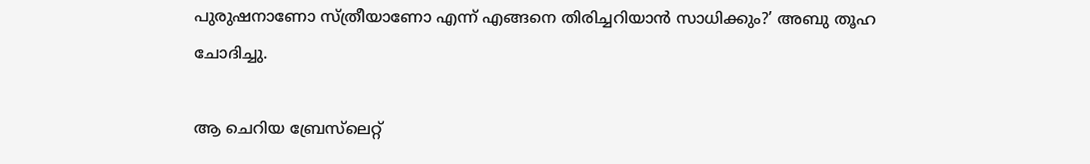പുരുഷനാണോ സ്ത്രീയാണോ എന്ന് എങ്ങനെ തിരിച്ചറിയാൻ സാധിക്കും?’ അബു തൂഹ ചോദിച്ചു.

ആ ചെറിയ ബ്രേസ്‌ലെറ്റ്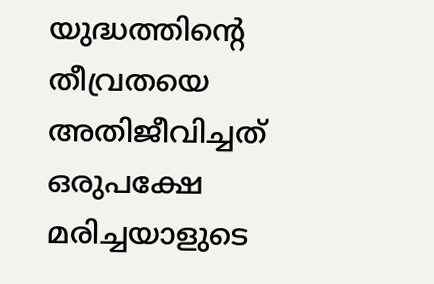യുദ്ധത്തിന്റെ തീവ്രതയെ അതിജീവിച്ചത് ഒരുപക്ഷേ മരിച്ചയാളുടെ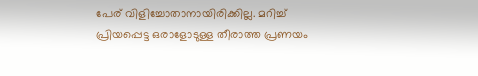പേര് വിളിച്ചോതാനായിരിക്കില്ല. മറിച്ച് പ്രിയപ്പെട്ട ഒരാളോടുള്ള തീരാത്ത പ്രണയം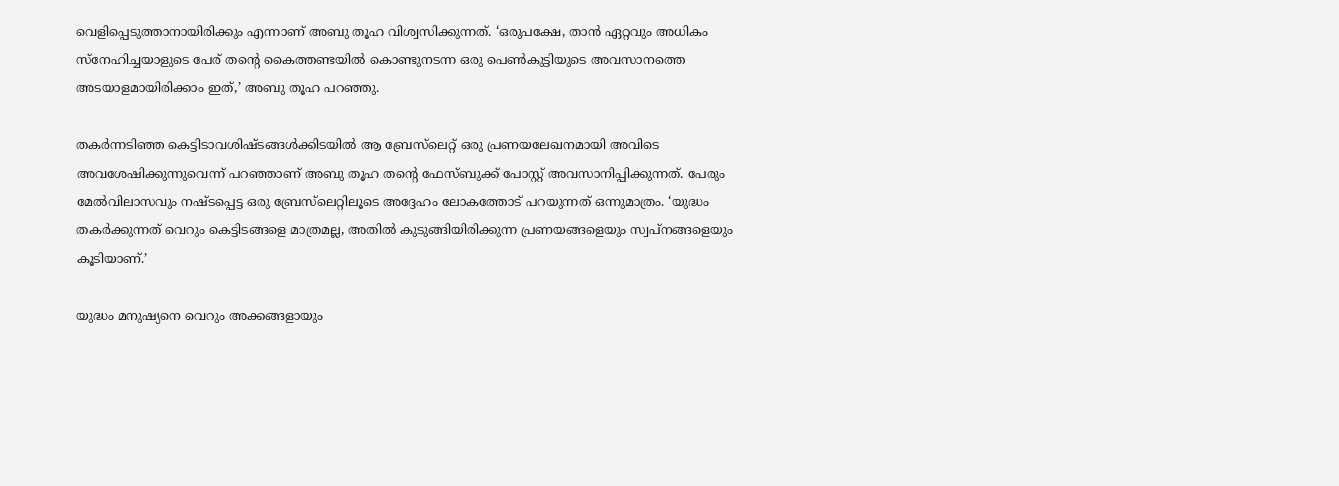വെളിപ്പെടുത്താനായിരിക്കും എന്നാണ് അബു തൂഹ വിശ്വസിക്കുന്നത്. ‘ഒരുപക്ഷേ, താൻ ഏറ്റവും അധികം സ്നേഹിച്ചയാളുടെ പേര് തന്റെ കൈത്തണ്ടയിൽ കൊണ്ടുനടന്ന ഒരു പെൺകുട്ടിയുടെ അവസാനത്തെ അടയാളമായിരിക്കാം ഇത്,’ അബു തൂഹ പറഞ്ഞു.

തകർന്നടിഞ്ഞ കെട്ടിടാവശിഷ്ടങ്ങൾക്കിടയിൽ ആ ബ്രേസ്‌ലെറ്റ് ഒരു പ്രണയലേഖനമായി അവിടെ അവശേഷിക്കുന്നുവെന്ന് പറഞ്ഞാണ് അബു തൂഹ തന്റെ ഫേസ്ബുക്ക് പോസ്റ്റ് അവസാനിപ്പിക്കുന്നത്. പേരും മേൽവിലാസവും നഷ്ടപ്പെട്ട ഒരു ബ്രേസ്‌ലെറ്റിലൂടെ അദ്ദേഹം ലോകത്തോട് പറയുന്നത് ഒന്നുമാത്രം. ‘യുദ്ധം തകർക്കുന്നത് വെറും കെട്ടിടങ്ങളെ മാത്രമല്ല, അതിൽ കുടുങ്ങിയിരിക്കുന്ന പ്രണയങ്ങളെയും സ്വപ്നങ്ങളെയും കൂടിയാണ്.’

യുദ്ധം മനുഷ്യനെ വെറും അക്കങ്ങളായും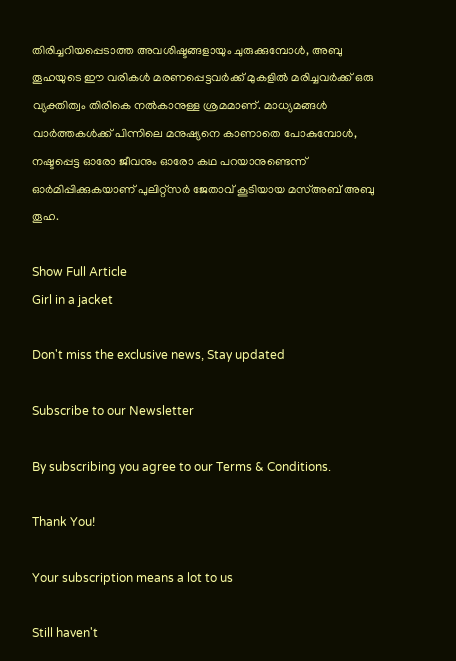തിരിച്ചറിയപ്പെടാത്ത അവശിഷ്ടങ്ങളായും ചുരുക്കുമ്പോൾ, അബു തൂഹയുടെ ഈ വരികൾ മരണപ്പെട്ടവർക്ക് മുകളിൽ മരിച്ചവർക്ക് ഒരു വ്യക്തിത്വം തിരികെ നൽകാനുള്ള ശ്രമമാണ്. മാധ്യമങ്ങൾ വാർത്തകൾക്ക് പിന്നിലെ മനുഷ്യനെ കാണാതെ പോകുമ്പോൾ, നഷ്ടപ്പെട്ട ഓരോ ജീവനും ഓരോ കഥ പറയാനുണ്ടെന്ന് ഓർമിപ്പിക്കുകയാണ് പുലിറ്റ്‌സർ ജേതാവ് കൂടിയായ മസ്അബ് അബു തൂഹ.

Show Full Article
Girl in a jacket

Don't miss the exclusive news, Stay updated

Subscribe to our Newsletter

By subscribing you agree to our Terms & Conditions.

Thank You!

Your subscription means a lot to us

Still haven't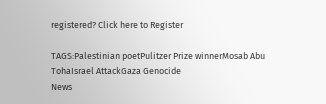registered? Click here to Register

TAGS:Palestinian poetPulitzer Prize winnerMosab Abu TohaIsrael AttackGaza Genocide
News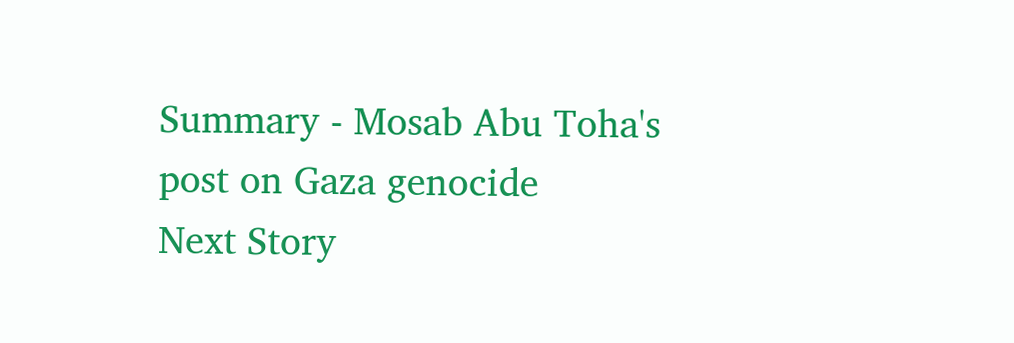Summary - Mosab Abu Toha's post on Gaza genocide
Next Story